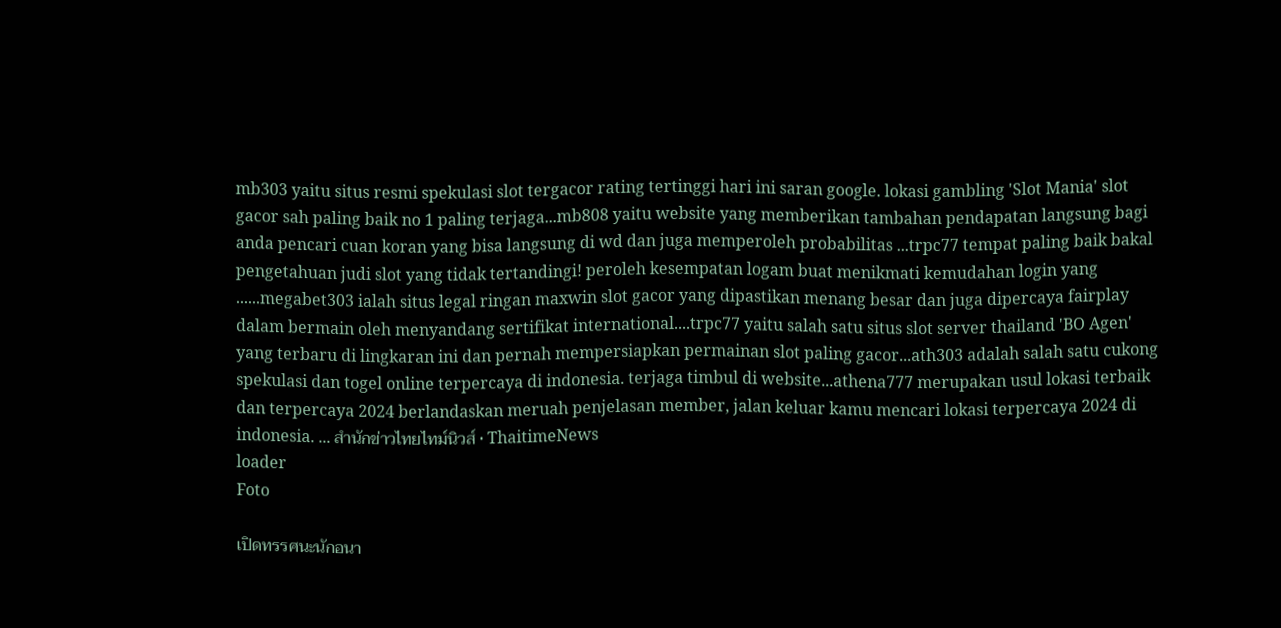mb303 yaitu situs resmi spekulasi slot tergacor rating tertinggi hari ini saran google. lokasi gambling 'Slot Mania' slot gacor sah paling baik no 1 paling terjaga...mb808 yaitu website yang memberikan tambahan pendapatan langsung bagi anda pencari cuan koran yang bisa langsung di wd dan juga memperoleh probabilitas ...trpc77 tempat paling baik bakal pengetahuan judi slot yang tidak tertandingi! peroleh kesempatan logam buat menikmati kemudahan login yang ......megabet303 ialah situs legal ringan maxwin slot gacor yang dipastikan menang besar dan juga dipercaya fairplay dalam bermain oleh menyandang sertifikat international....trpc77 yaitu salah satu situs slot server thailand 'BO Agen' yang terbaru di lingkaran ini dan pernah mempersiapkan permainan slot paling gacor...ath303 adalah salah satu cukong spekulasi dan togel online terpercaya di indonesia. terjaga timbul di website...athena777 merupakan usul lokasi terbaik dan terpercaya 2024 berlandaskan meruah penjelasan member, jalan keluar kamu mencari lokasi terpercaya 2024 di indonesia. ... สำนักข่าวไทยไทม์นิวส์ • ThaitimeNews
loader
Foto

เปิดทรรศนะนักอนา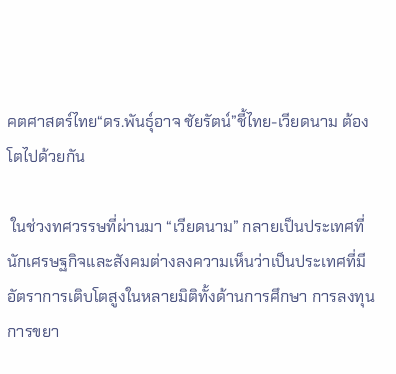คตศาสตร์ไทย“ดร.พันธุ์อาจ ชัยรัตน์”ชี้ไทย-เวียดนาม ต้องโตไปด้วยกัน

 ในช่วงทศวรรษที่ผ่านมา “เวียดนาม” กลายเป็นประเทศที่นักเศรษฐกิจและสังคมต่างลงความเห็นว่าเป็นประเทศที่มีอัตราการเติบโตสูงในหลายมิติทั้งด้านการศึกษา การลงทุน การขยา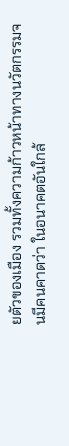ยตัวของเมือง รวมทั้งความก้าวหน้าทางนวัตกรรมจนมีคนคาดว่า ในอนาคตอันใกล้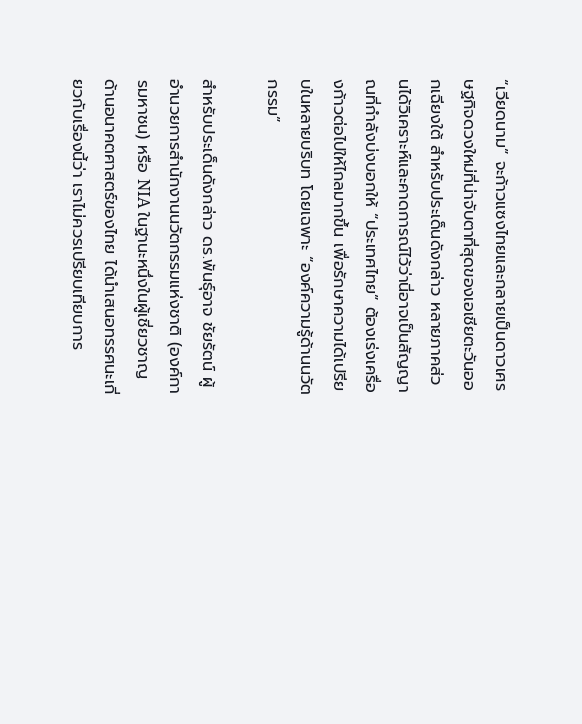“เวียดนาม” จะก้าวแซงไทยและกลายเป็นดาวเศรษฐกิจดวงใหม่ที่น่าจับตาที่สุดของเอเชียตะวันออกเฉียงใต้ สำหรับประเด็นดังกล่าว หลายภาคส่วนได้วิเคราะห์และคาดการณ์ไว้ว่านี่อาจเป็นสัญญาณที่กำลังบ่งบอกให้ “ประเทศไทย” ต้องเร่งเครื่องก้าวต่อไปให้ไกลมากขึ้น เพื่อรักษาความได้เปรียบในหลายบริบท โดยเฉพาะ “องค์ความรู้ด้านนวัตกรรม”

สำหรับประเด็นดังกล่าว ดร.พันธุ์อาจ ชัยรัตน์ ผู้อำนวยการสำนักงานนวัตกรรมแห่งชาติ (องค์การมหาชน) หรือ NIA ในฐานะหนึ่งในผู้เชี่ยวชาญด้านอนาคตศาสตร์ของไทย ได้นำเสนอทรรศนะเกี่ยวกับเรื่องนี้ว่า เราไม่ควรเปรียบเทียบการ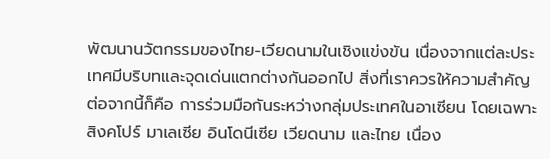พัฒนานวัตกรรมของไทย-เวียดนามในเชิงแข่งขัน เนื่องจากแต่ละประเทศมีบริบทและจุดเด่นแตกต่างกันออกไป สิ่งที่เราควรให้ความสำคัญต่อจากนี้ก็คือ การร่วมมือกันระหว่างกลุ่มประเทศในอาเซียน โดยเฉพาะสิงคโปร์ มาเลเซีย อินโดนีเซีย เวียดนาม และไทย เนื่อง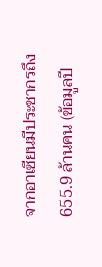จากอาเซียนมีประชากรถึง 655.9 ล้านคน (ข้อมูลปี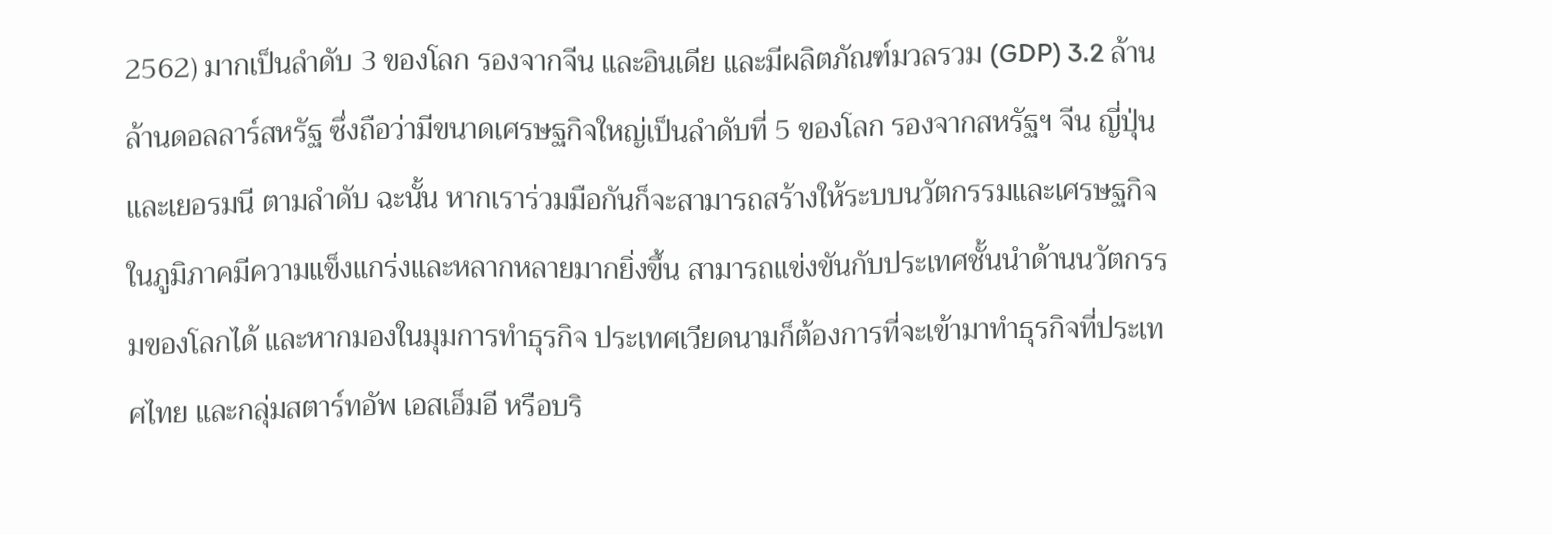2562) มากเป็นลำดับ 3 ของโลก รองจากจีน และอินเดีย และมีผลิตภัณฑ์มวลรวม (GDP) 3.2 ล้านล้านดอลลาร์สหรัฐ ซึ่งถือว่ามีขนาดเศรษฐกิจใหญ่เป็นลำดับที่ 5 ของโลก รองจากสหรัฐฯ จีน ญี่ปุ่น และเยอรมนี ตามลำดับ ฉะนั้น หากเราร่วมมือกันก็จะสามารถสร้างให้ระบบนวัตกรรมและเศรษฐกิจในภูมิภาคมีความแข็งแกร่งและหลากหลายมากยิ่งขึ้น สามารถแข่งขันกับประเทศชั้นนำด้านนวัตกรรมของโลกได้ และหากมองในมุมการทำธุรกิจ ประเทศเวียดนามก็ต้องการที่จะเข้ามาทำธุรกิจที่ประเทศไทย และกลุ่มสตาร์ทอัพ เอสเอ็มอี หรือบริ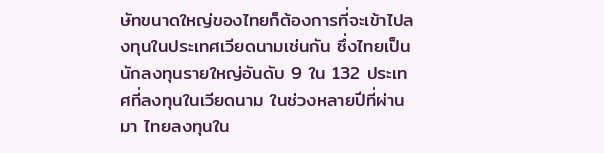ษัทขนาดใหญ่ของไทยก็ต้องการที่จะเข้าไปลงทุนในประเทศเวียดนามเช่นกัน ซึ่งไทยเป็นนักลงทุนรายใหญ่อันดับ 9 ใน 132 ประเทศที่ลงทุนในเวียดนาม ในช่วงหลายปีที่ผ่านมา ไทยลงทุนใน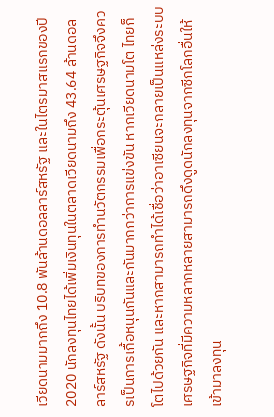เวียดนามมากถึง 10.8 พันล้านดอลลาร์สหรัฐ และในไตรมาสแรกของปี 2020 นักลงทุนไทยได้เพิ่มเงินทุนในตลาดเวียดนามถึง 43.64 ล้านดอลลาร์สหรัฐ ดังนั้น บริบทของการทำนวัตกรรมเพื่อกระตุ้นเศรษฐกิจจึงควรเป็นการเกื้อหนุนกันและกันมากกว่าการแข่งขัน หากเวียดนามโต ไทยก็โตไปด้วยกัน และหากสามารถทำได้เชื่อว่าอาเซียนจะกลายเป็นแหล่งระบบเศรษฐกิจที่มีความหลากหลายสามารถดึงดูดนักลงทุนจากซีกโลกอื่นให้เข้ามาลงทุน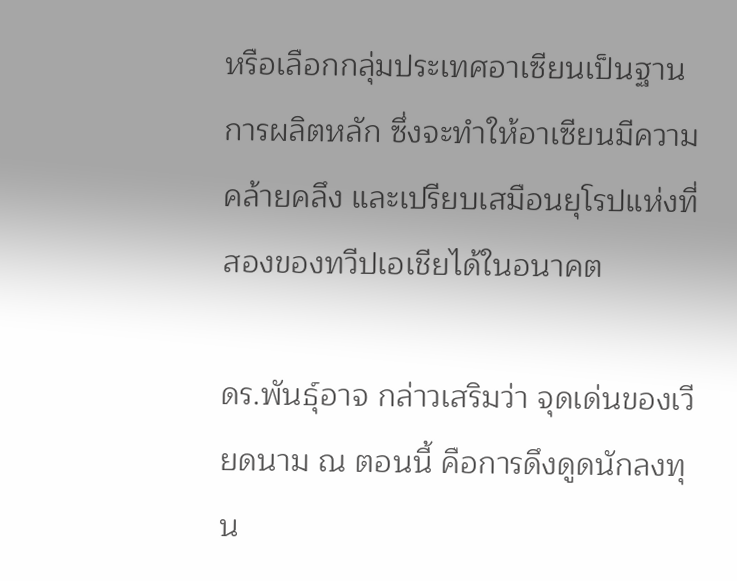หรือเลือกกลุ่มประเทศอาเซียนเป็นฐานการผลิตหลัก ซึ่งจะทำให้อาเซียนมีความคล้ายคลึง และเปรียบเสมือนยุโรปแห่งที่สองของทวีปเอเชียได้ในอนาคต

ดร.พันธุ์อาจ กล่าวเสริมว่า จุดเด่นของเวียดนาม ณ ตอนนี้ คือการดึงดูดนักลงทุน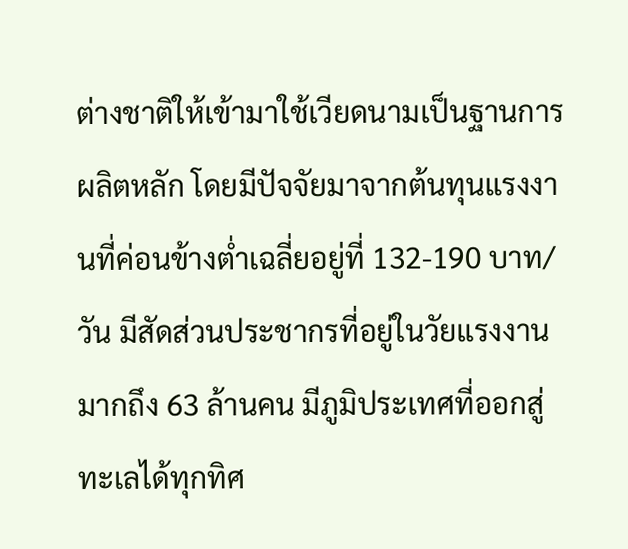ต่างชาติให้เข้ามาใช้เวียดนามเป็นฐานการผลิตหลัก โดยมีปัจจัยมาจากต้นทุนแรงงานที่ค่อนข้างต่ำเฉลี่ยอยู่ที่ 132-190 บาท/วัน มีสัดส่วนประชากรที่อยู่ในวัยแรงงานมากถึง 63 ล้านคน มีภูมิประเทศที่ออกสู่ทะเลได้ทุกทิศ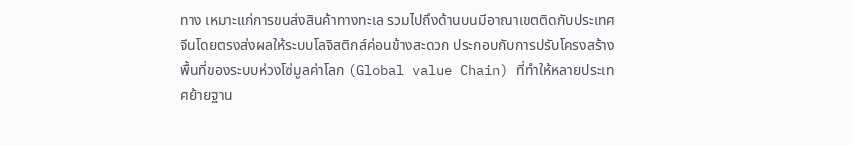ทาง เหมาะแก่การขนส่งสินค้าทางทะเล รวมไปถึงด้านบนมีอาณาเขตติดกับประเทศจีนโดยตรงส่งผลให้ระบบโลจิสติกส์ค่อนข้างสะดวก ประกอบกับการปรับโครงสร้างพื้นที่ของระบบห่วงโซ่มูลค่าโลก (Global value Chain) ที่ทำให้หลายประเทศย้ายฐาน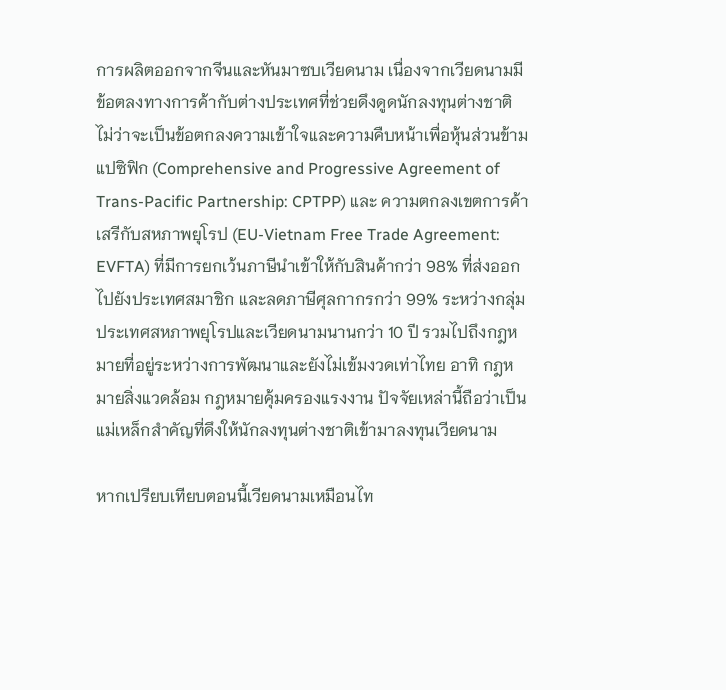การผลิตออกจากจีนและหันมาซบเวียดนาม เนื่องจากเวียดนามมีข้อตลงทางการค้ากับต่างประเทศที่ช่วยดึงดูดนักลงทุนต่างชาติ ไม่ว่าจะเป็นข้อตกลงความเข้าใจและความคืบหน้าเพื่อหุ้นส่วนข้ามแปซิฟิก (Comprehensive and Progressive Agreement of Trans-Pacific Partnership: CPTPP) และ ความตกลงเขตการค้าเสรีกับสหภาพยุโรป (EU-Vietnam Free Trade Agreement: EVFTA) ที่มีการยกเว้นภาษีนำเข้าให้กับสินค้ากว่า 98% ที่ส่งออกไปยังประเทศสมาชิก และลดภาษีศุลกากรกว่า 99% ระหว่างกลุ่มประเทศสหภาพยุโรปและเวียดนามนานกว่า 10 ปี รวมไปถึงกฎหมายที่อยู่ระหว่างการพัฒนาและยังไม่เข้มงวดเท่าไทย อาทิ กฎหมายสิ่งแวดล้อม กฎหมายคุ้มครองแรงงาน ปัจจัยเหล่านี้ถือว่าเป็นแม่เหล็กสำคัญที่ดึงให้นักลงทุนต่างชาติเข้ามาลงทุนเวียดนาม

หากเปรียบเทียบตอนนี้เวียดนามเหมือนไท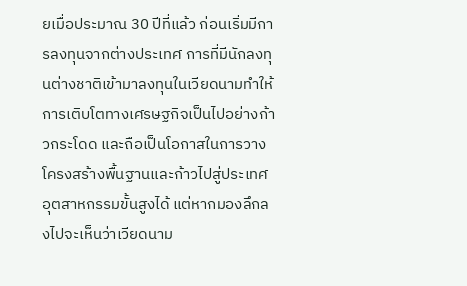ยเมื่อประมาณ 30 ปีที่แล้ว ก่อนเริ่มมีการลงทุนจากต่างประเทศ การที่มีนักลงทุนต่างชาติเข้ามาลงทุนในเวียดนามทำให้การเติบโตทางเศรษฐกิจเป็นไปอย่างก้าวกระโดด และถือเป็นโอกาสในการวางโครงสร้างพื้นฐานและก้าวไปสู่ประเทศอุตสาหกรรมขั้นสูงได้ แต่หากมองลึกลงไปจะเห็นว่าเวียดนาม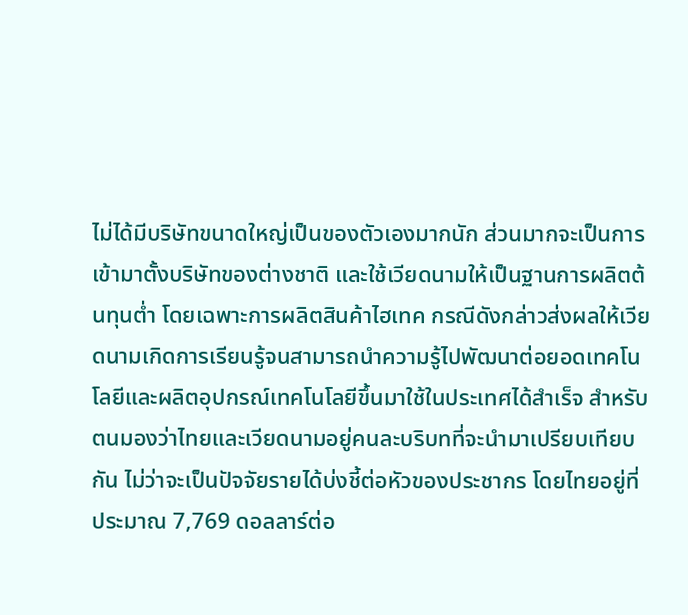ไม่ได้มีบริษัทขนาดใหญ่เป็นของตัวเองมากนัก ส่วนมากจะเป็นการเข้ามาตั้งบริษัทของต่างชาติ และใช้เวียดนามให้เป็นฐานการผลิตต้นทุนต่ำ โดยเฉพาะการผลิตสินค้าไฮเทค กรณีดังกล่าวส่งผลให้เวียดนามเกิดการเรียนรู้จนสามารถนำความรู้ไปพัฒนาต่อยอดเทคโนโลยีและผลิตอุปกรณ์เทคโนโลยีขึ้นมาใช้ในประเทศได้สำเร็จ สำหรับตนมองว่าไทยและเวียดนามอยู่คนละบริบทที่จะนำมาเปรียบเทียบกัน ไม่ว่าจะเป็นปัจจัยรายได้บ่งชี้ต่อหัวของประชากร โดยไทยอยู่ที่ประมาณ 7,769 ดอลลาร์ต่อ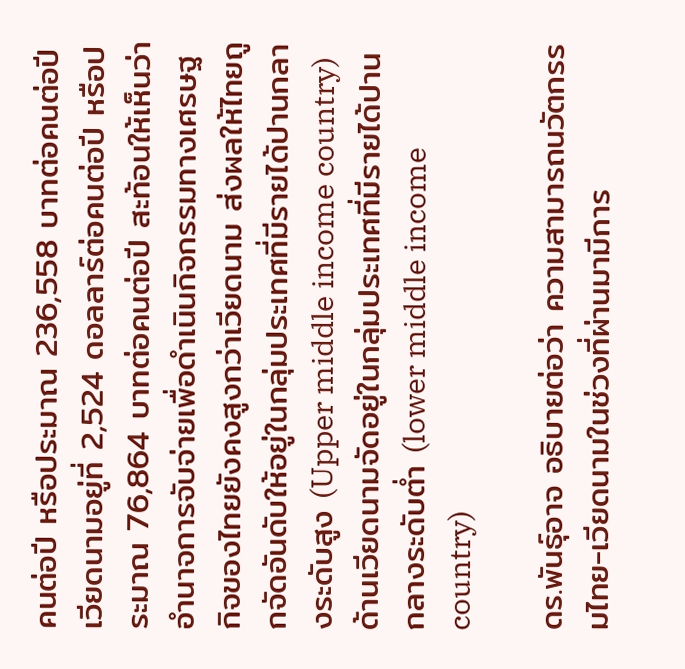คนต่อปี หรือประมาณ 236,558 บาทต่อคนต่อปี เวียดนามอยู่ที่ 2,524 ดอลลาร์ต่อคนต่อปี หรือประมาณ 76,864 บาทต่อคนต่อปี สะท้อนให้เห็นว่าอำนาจการจับจ่ายเพื่อดำเนินกิจกรรมทางเศรษฐกิจของไทยยังคงสูงกว่าเวียดนาม ส่งผลให้ไทยถูกจัดอันดับให้อยู่ในกลุ่มประเทศที่มีรายได้ปานกลางระดับสูง (Upper middle income country) ด้านเวียดนามจัดอยู่ในกลุ่มประเทศที่มีรายได้ปานกลางระดับต่ำ (lower middle income country)

ดร.พันธุ์อาจ อธิบายต่อว่า ความสามารถนวัตกรรมไทย-เวียดนามในช่วงที่ผ่านมามีการ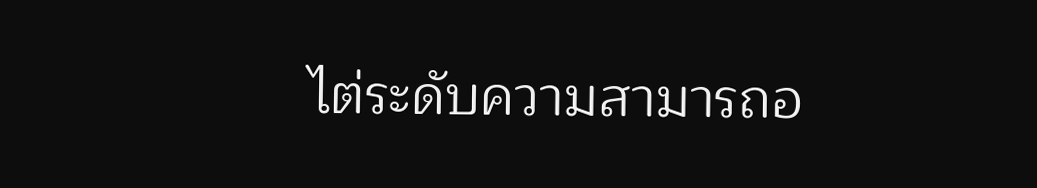ไต่ระดับความสามารถอ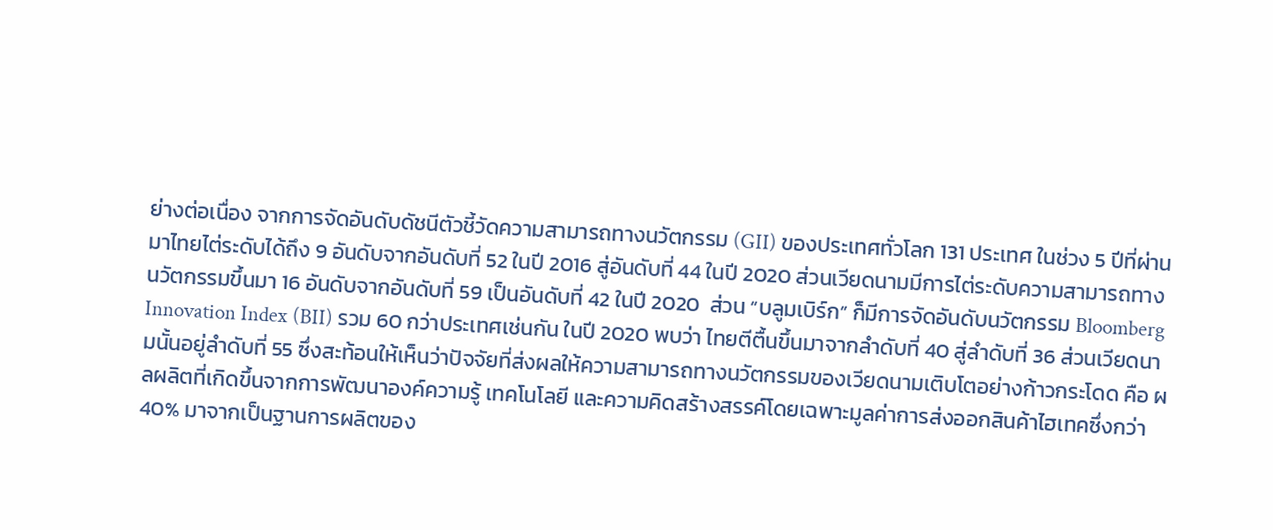ย่างต่อเนื่อง จากการจัดอันดับดัชนีตัวชี้วัดความสามารถทางนวัตกรรม (GII) ของประเทศทั่วโลก 131 ประเทศ ในช่วง 5 ปีที่ผ่านมาไทยไต่ระดับได้ถึง 9 อันดับจากอันดับที่ 52 ในปี 2016 สู่อันดับที่ 44 ในปี 2020 ส่วนเวียดนามมีการไต่ระดับความสามารถทางนวัตกรรมขึ้นมา 16 อันดับจากอันดับที่ 59 เป็นอันดับที่ 42 ในปี 2020  ส่วน “บลูมเบิร์ก” ก็มีการจัดอันดับนวัตกรรม Bloomberg Innovation Index (BII) รวม 60 กว่าประเทศเช่นกัน ในปี 2020 พบว่า ไทยตีตื้นขึ้นมาจากลำดับที่ 40 สู่ลำดับที่ 36 ส่วนเวียดนามนั้นอยู่ลำดับที่ 55 ซึ่งสะท้อนให้เห็นว่าปัจจัยที่ส่งผลให้ความสามารถทางนวัตกรรมของเวียดนามเติบโตอย่างก้าวกระโดด คือ ผลผลิตที่เกิดขึ้นจากการพัฒนาองค์ความรู้ เทคโนโลยี และความคิดสร้างสรรค์โดยเฉพาะมูลค่าการส่งออกสินค้าไฮเทคซึ่งกว่า 40% มาจากเป็นฐานการผลิตของ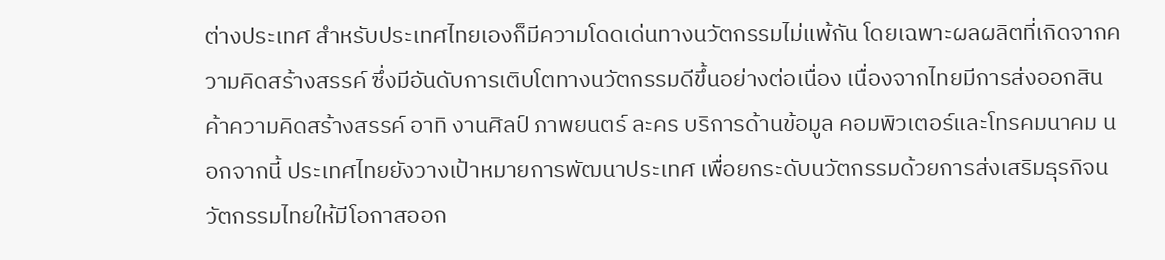ต่างประเทศ สำหรับประเทศไทยเองก็มีความโดดเด่นทางนวัตกรรมไม่แพ้กัน โดยเฉพาะผลผลิตที่เกิดจากความคิดสร้างสรรค์ ซึ่งมีอันดับการเติบโตทางนวัตกรรมดีขึ้นอย่างต่อเนื่อง เนื่องจากไทยมีการส่งออกสินค้าความคิดสร้างสรรค์ อาทิ งานศิลป์ ภาพยนตร์ ละคร บริการด้านข้อมูล คอมพิวเตอร์และโทรคมนาคม นอกจากนี้ ประเทศไทยยังวางเป้าหมายการพัฒนาประเทศ เพื่อยกระดับนวัตกรรมด้วยการส่งเสริมธุรกิจนวัตกรรมไทยให้มีโอกาสออก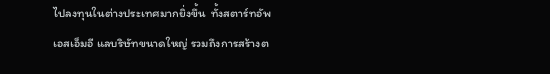ไปลงทุนในต่างประเทศมากยิ่งขึ้น  ทั้งสตาร์ทอัพ เอสเอ็มอี แลบริษัทขนาดใหญ่ รวมถึงการสร้างต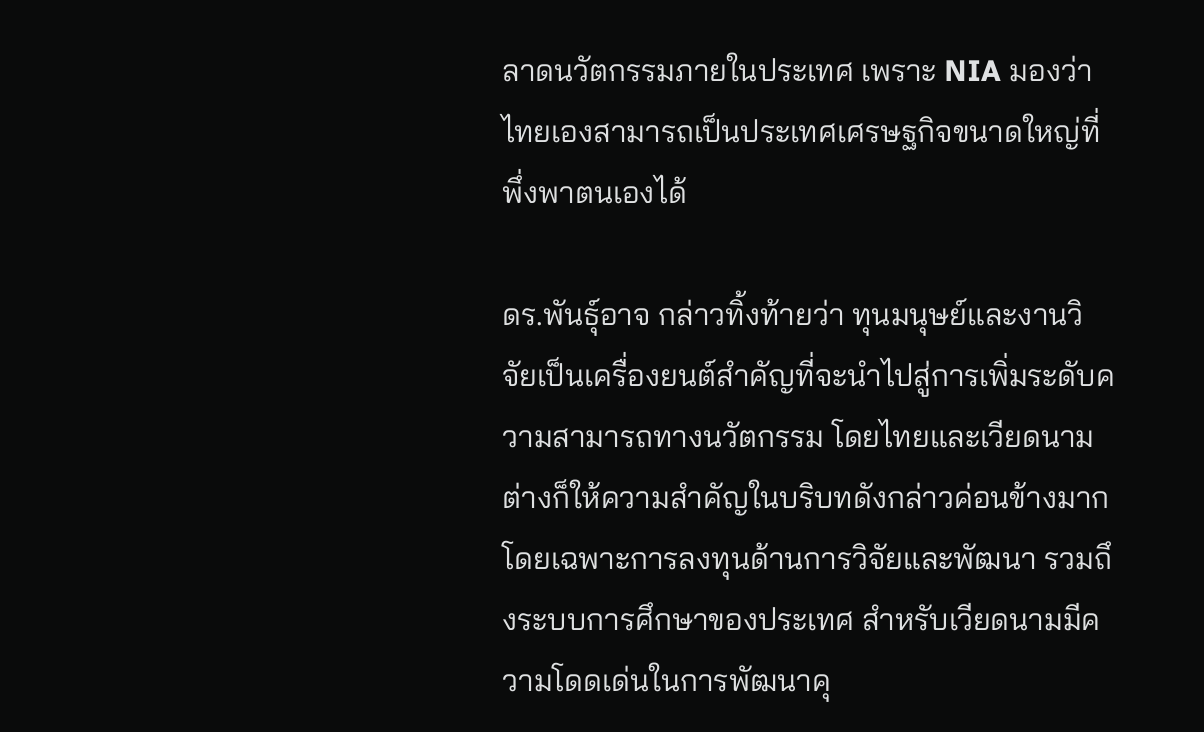ลาดนวัตกรรมภายในประเทศ เพราะ NIA มองว่าไทยเองสามารถเป็นประเทศเศรษฐกิจขนาดใหญ่ที่พึ่งพาตนเองได้

ดร.พันธุ์อาจ กล่าวทิ้งท้ายว่า ทุนมนุษย์และงานวิจัยเป็นเครื่องยนต์สำคัญที่จะนำไปสู่การเพิ่มระดับความสามารถทางนวัตกรรม โดยไทยและเวียดนามต่างก็ให้ความสำคัญในบริบทดังกล่าวค่อนข้างมาก โดยเฉพาะการลงทุนด้านการวิจัยและพัฒนา รวมถึงระบบการศึกษาของประเทศ สำหรับเวียดนามมีความโดดเด่นในการพัฒนาคุ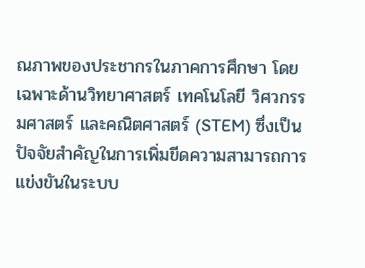ณภาพของประชากรในภาคการศึกษา โดยเฉพาะด้านวิทยาศาสตร์ เทคโนโลยี วิศวกรรมศาสตร์ และคณิตศาสตร์ (STEM) ซึ่งเป็นปัจจัยสำคัญในการเพิ่มขีดความสามารถการแข่งขันในระบบ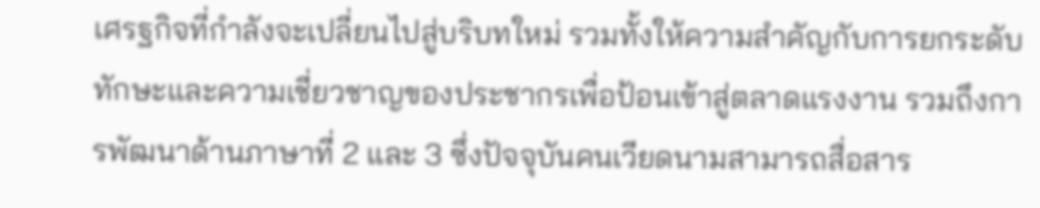เศรฐกิจที่กำลังจะเปลี่ยนไปสู่บริบทใหม่ รวมทั้งให้ความสำคัญกับการยกระดับทักษะและความเชี่ยวชาญของประชากรเพื่อป้อนเข้าสู่ตลาดแรงงาน รวมถึงการพัฒนาด้านภาษาที่ 2 และ 3 ซึ่งปัจจุบันคนเวียดนามสามารถสื่อสาร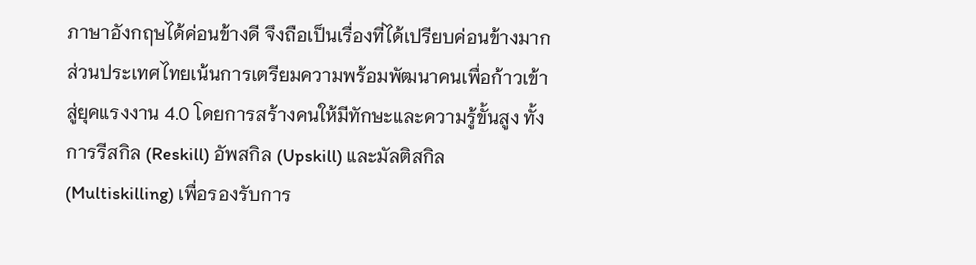ภาษาอังกฤษได้ค่อนข้างดี จึงถือเป็นเรื่องที่ได้เปรียบค่อนข้างมาก ส่วนประเทศไทยเน้นการเตรียมความพร้อมพัฒนาคนเพื่อก้าวเข้าสู่ยุคแรงงาน 4.0 โดยการสร้างคนให้มีทักษะและความรู้ขั้นสูง ทั้งการรีสกิล (Reskill) อัพสกิล (Upskill) และมัลติสกิล (Multiskilling) เพื่อรองรับการ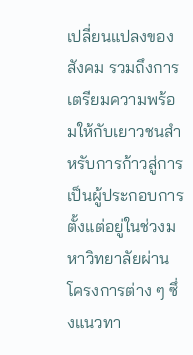เปลี่ยนแปลงของสังคม รวมถึงการเตรียมความพร้อมให้กับเยาวชนสำหรับการก้าวสู่การเป็นผู้ประกอบการตั้งแต่อยู่ในช่วงมหาวิทยาลัยผ่านโครงการต่าง ๆ ซึ่งแนวทา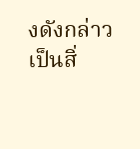งดังกล่าวเป็นสิ่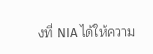งที่ NIA ได้ให้ความ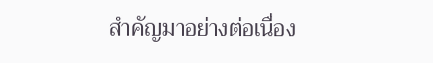สำคัญมาอย่างต่อเนื่อง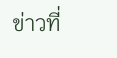ข่าวที่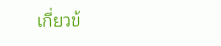เกี่ยวข้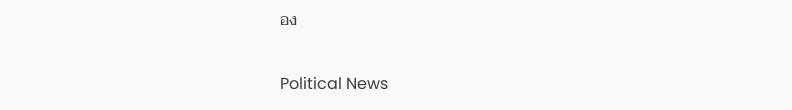อง

Political News